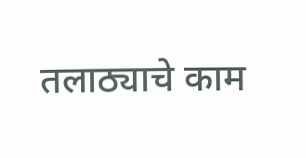तलाठ्याचे काम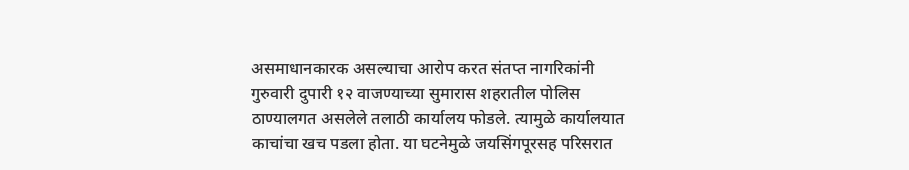असमाधानकारक असल्याचा आरोप करत संतप्त नागरिकांनी गुरुवारी दुपारी १२ वाजण्याच्या सुमारास शहरातील पोलिस ठाण्यालगत असलेले तलाठी कार्यालय फोडले. त्यामुळे कार्यालयात काचांचा खच पडला होता. या घटनेमुळे जयसिंगपूरसह परिसरात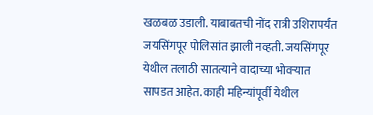खळबळ उडाली. याबाबतची नोंद रात्री उशिरापर्यंत जयसिंगपूर पोलिसांत झाली नव्हती. जयसिंगपूर येथील तलाठी सातत्याने वादाच्या भोवऱ्यात सापडत आहेत. काही महिन्यांपूर्वी येथील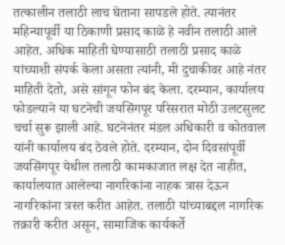तत्कालीन तलाठी लाच घेताना सापडले होते. त्यानंतर महिन्यापूर्वी या ठिकाणी प्रसाद काळे हे नवीन तलाठी आले आहेत. अधिक माहिती घेण्यासाठी तलाठी प्रसाद काळे यांच्याशी संपर्क केला असता त्यांनी, मी दुचाकीवर आहे नंतर माहिती देतो, असे सांगून फोन बंद केला. दरम्यान, कार्यालय फोडल्याने या घटनेची जयसिंगपूर परिसरात मोठी उलटसुलट चर्चा सुरू झाली आहे. घटनेनंतर मंडल अधिकारी व कोतवाल यांनी कार्यालय बंद ठेवले होते. दरम्यान, दोन दिवसांपूर्वी जयसिंगपूर येथील तलाठी कामकाजात लक्ष देत नाहीत, कार्यालयात आलेल्या नागरिकांना नाहक त्रास देऊन नागरिकांना त्रस्त करीत आहेत. तलाठी यांच्याबद्दल नागरिक तक्रारी करीत असून, सामाजिक कार्यकर्ते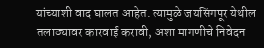यांच्याशी वाद घालत आहेत. त्यामुळे जयसिंगपूर येथील तलाठ्यावर कारवाई करावी, अशा मागणीचे निवेदन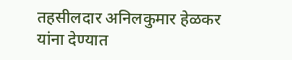तहसीलदार अनिलकुमार हेळकर यांना देण्यात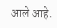आले आहे.